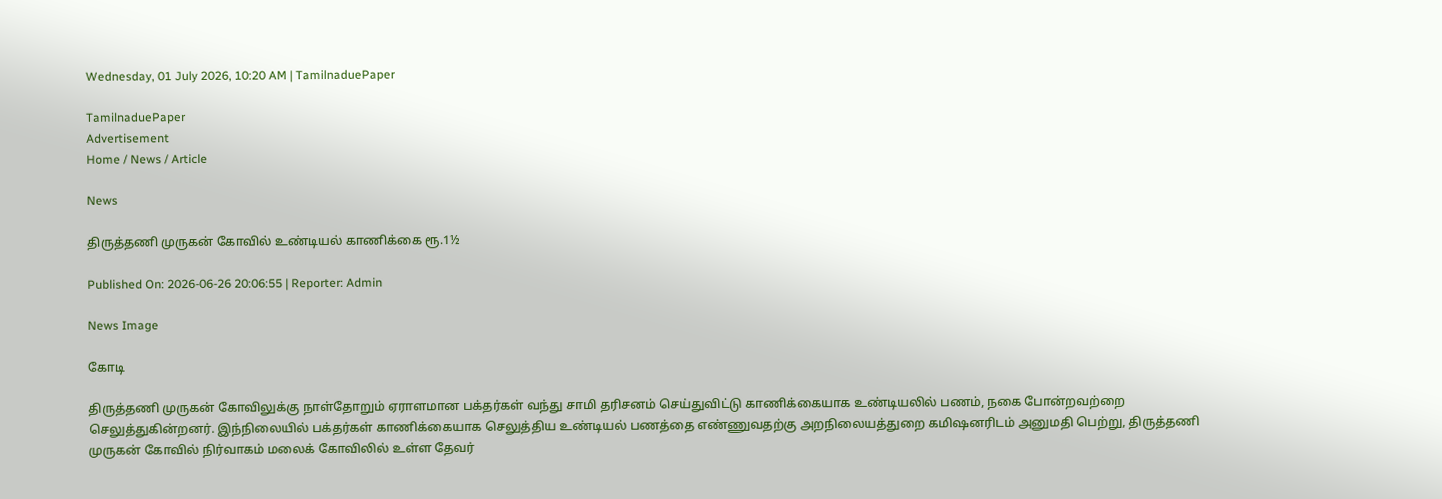Wednesday, 01 July 2026, 10:20 AM | TamilnaduePaper

TamilnaduePaper
Advertisement
Home / News / Article

News

திருத்தணி முருகன் கோவில் உண்டியல் காணிக்கை ரூ.1½

Published On: 2026-06-26 20:06:55 | Reporter: Admin

News Image

கோடி

திருத்தணி முருகன் கோவிலுக்கு நாள்தோறும் ஏராளமான பக்தர்கள் வந்து சாமி தரிசனம் செய்துவிட்டு காணிக்கையாக உண்டியலில் பணம், நகை போன்றவற்றை செலுத்துகின்றனர். இந்நிலையில் பக்தர்கள் காணிக்கையாக செலுத்திய உண்டியல் பணத்தை எண்ணுவதற்கு அறநிலையத்துறை கமிஷனரிடம் அனுமதி பெற்று, திருத்தணி முருகன் கோவில் நிர்வாகம் மலைக் கோவிலில் உள்ள தேவர்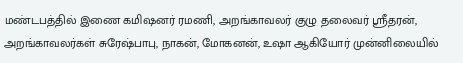மண்டபத்தில் இணை கமிஷனர் ரமணி, அறங்காவலர் குழு தலைவர் ஸ்ரீதரன், அறங்காவலர்கள் சுரேஷ்பாபு, நாகன், மோகனன், உஷா ஆகியோர் முன்னிலையில்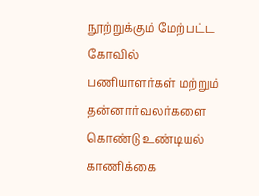நூற்றுக்கும் மேற்பட்ட கோவில் பணியாளர்கள் மற்றும் தன்னார்வலர்களை கொண்டு உண்டியல் காணிக்கை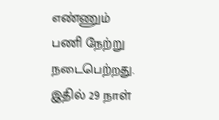எண்ணும் பணி நேற்று நடைபெற்றது. இதில் 29 நாள்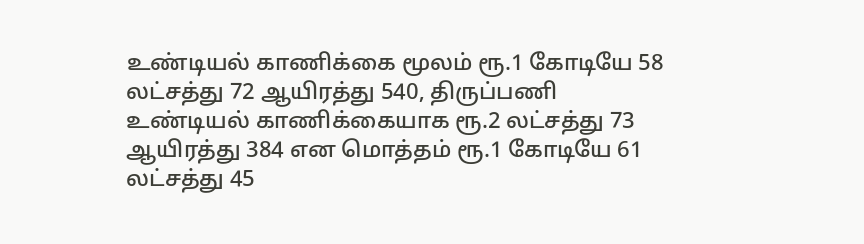உண்டியல் காணிக்கை மூலம் ரூ.1 கோடியே 58 லட்சத்து 72 ஆயிரத்து 540, திருப்பணி உண்டியல் காணிக்கையாக ரூ.2 லட்சத்து 73 ஆயிரத்து 384 என மொத்தம் ரூ.1 கோடியே 61 லட்சத்து 45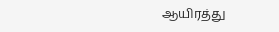ஆயிரத்து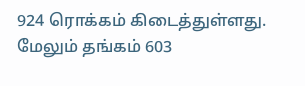924 ரொக்கம் கிடைத்துள்ளது. மேலும் தங்கம் 603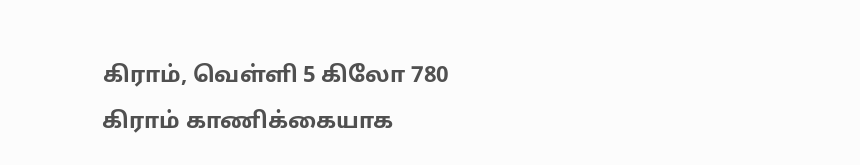கிராம், வெள்ளி 5 கிலோ 780 கிராம் காணிக்கையாக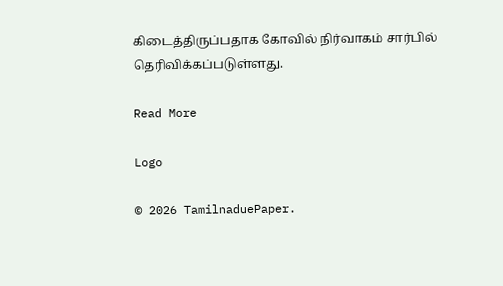கிடைத்திருப்பதாக கோவில் நிர்வாகம் சார்பில் தெரிவிக்கப்படுள்ளது.

Read More

Logo

© 2026 TamilnaduePaper.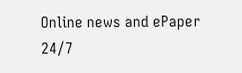Online news and ePaper 24/7